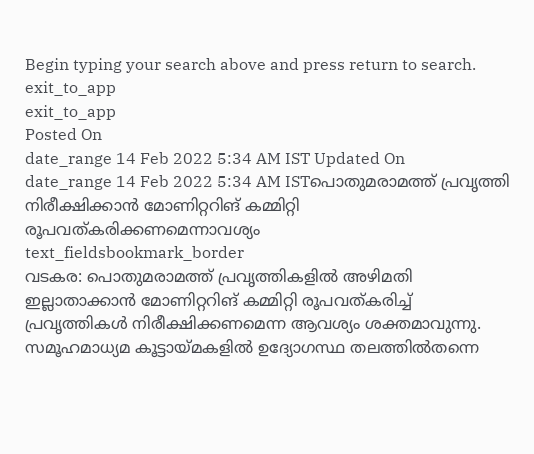Begin typing your search above and press return to search.
exit_to_app
exit_to_app
Posted On
date_range 14 Feb 2022 5:34 AM IST Updated On
date_range 14 Feb 2022 5:34 AM ISTപൊതുമരാമത്ത് പ്രവൃത്തി നിരീക്ഷിക്കാൻ മോണിറ്ററിങ് കമ്മിറ്റി രൂപവത്കരിക്കണമെന്നാവശ്യം
text_fieldsbookmark_border
വടകര: പൊതുമരാമത്ത് പ്രവൃത്തികളിൽ അഴിമതി ഇല്ലാതാക്കാൻ മോണിറ്ററിങ് കമ്മിറ്റി രൂപവത്കരിച്ച് പ്രവൃത്തികൾ നിരീക്ഷിക്കണമെന്ന ആവശ്യം ശക്തമാവുന്നു. സമൂഹമാധ്യമ കൂട്ടായ്മകളിൽ ഉദ്യോഗസ്ഥ തലത്തിൽതന്നെ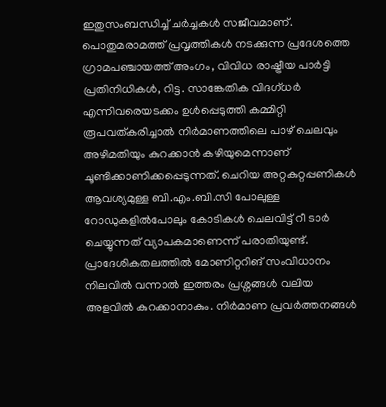ഇതുസംബന്ധിച്ച് ചർച്ചകൾ സജീവമാണ്. പൊതുമരാമത്ത് പ്രവൃത്തികൾ നടക്കുന്ന പ്രദേശത്തെ ഗ്രാമപഞ്ചായത്ത് അംഗം, വിവിധ രാഷ്ട്രീയ പാർട്ടി പ്രതിനിധികൾ, റിട്ട. സാങ്കേതിക വിദഗ്ധർ എന്നിവരെയടക്കം ഉൾപ്പെടുത്തി കമ്മിറ്റി രൂപവത്കരിച്ചാൽ നിർമാണത്തിലെ പാഴ് ചെലവും അഴിമതിയും കുറക്കാൻ കഴിയുമെന്നാണ് ചൂണ്ടിക്കാണിക്കപ്പെടുന്നത്. ചെറിയ അറ്റകുറ്റപ്പണികൾ ആവശ്യമുള്ള ബി.എം.ബി.സി പോലുള്ള റോഡുകളിൽപോലും കോടികൾ ചെലവിട്ട് റീ ടാർ ചെയ്യുന്നത് വ്യാപകമാണെന്ന് പരാതിയുണ്ട്. പ്രാദേശികതലത്തിൽ മോണിറ്ററിങ് സംവിധാനം നിലവിൽ വന്നാൽ ഇത്തരം പ്രശ്നങ്ങൾ വലിയ അളവിൽ കുറക്കാനാകും. നിർമാണ പ്രവർത്തനങ്ങൾ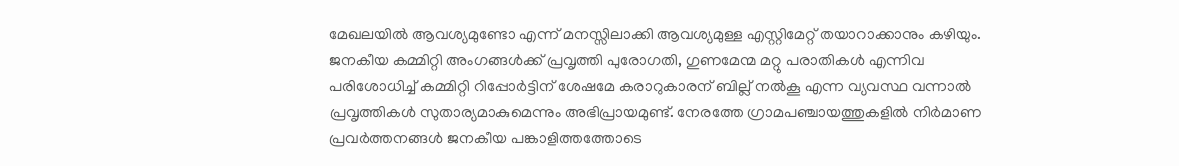മേഖലയിൽ ആവശ്യമുണ്ടോ എന്ന് മനസ്സിലാക്കി ആവശ്യമുള്ള എസ്റ്റിമേറ്റ് തയാറാക്കാനും കഴിയും. ജനകീയ കമ്മിറ്റി അംഗങ്ങൾക്ക് പ്രവൃത്തി പുരോഗതി, ഗുണമേന്മ മറ്റു പരാതികൾ എന്നിവ പരിശോധിച്ച് കമ്മിറ്റി റിപ്പോർട്ടിന് ശേഷമേ കരാറുകാരന് ബില്ല് നൽകൂ എന്ന വ്യവസ്ഥ വന്നാൽ പ്രവൃത്തികൾ സുതാര്യമാകുമെന്നും അഭിപ്രായമുണ്ട്. നേരത്തേ ഗ്രാമപഞ്ചായത്തുകളിൽ നിർമാണ പ്രവർത്തനങ്ങൾ ജനകീയ പങ്കാളിത്തത്തോടെ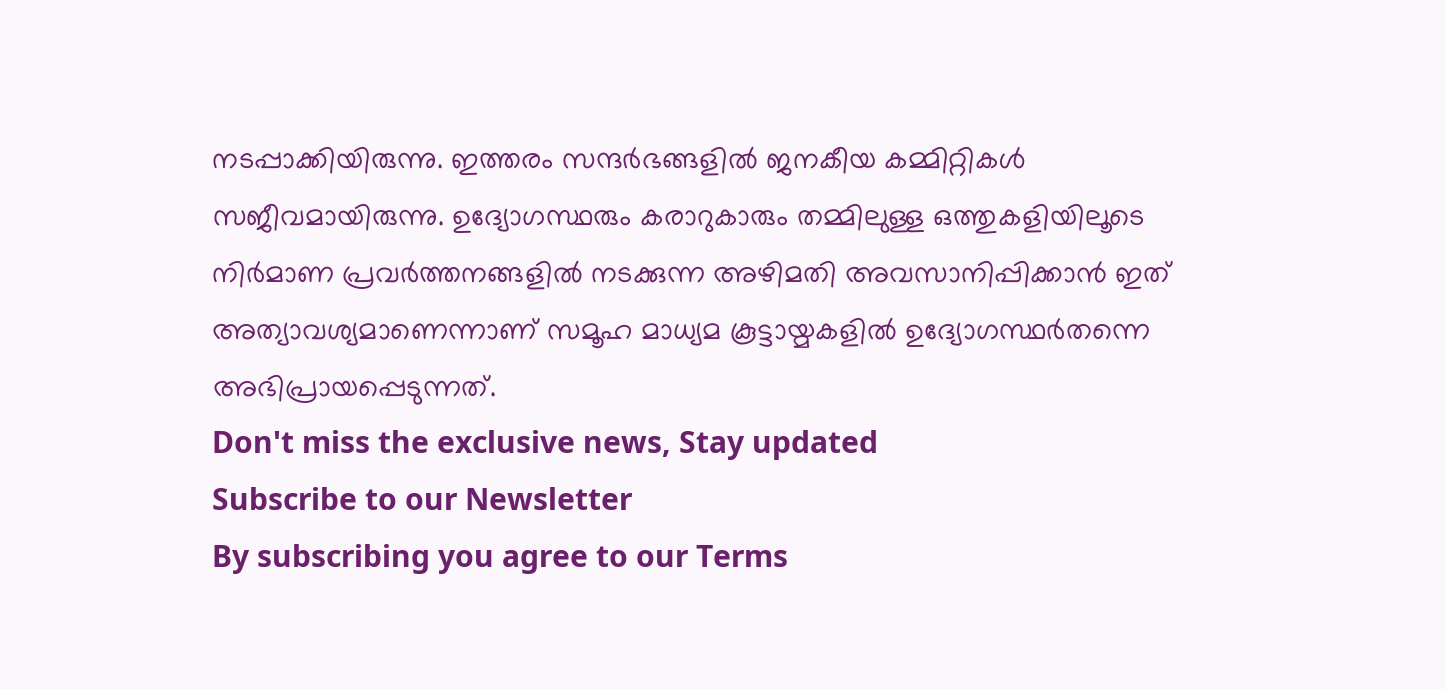നടപ്പാക്കിയിരുന്നു. ഇത്തരം സന്ദർഭങ്ങളിൽ ജനകീയ കമ്മിറ്റികൾ സജീവമായിരുന്നു. ഉദ്യോഗസ്ഥരും കരാറുകാരും തമ്മിലുള്ള ഒത്തുകളിയിലൂടെ നിർമാണ പ്രവർത്തനങ്ങളിൽ നടക്കുന്ന അഴിമതി അവസാനിപ്പിക്കാൻ ഇത് അത്യാവശ്യമാണെന്നാണ് സമൂഹ മാധ്യമ കൂട്ടായ്മകളിൽ ഉദ്യോഗസ്ഥർതന്നെ അഭിപ്രായപ്പെടുന്നത്.
Don't miss the exclusive news, Stay updated
Subscribe to our Newsletter
By subscribing you agree to our Terms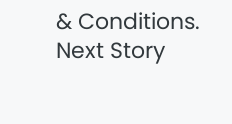& Conditions.
Next Story